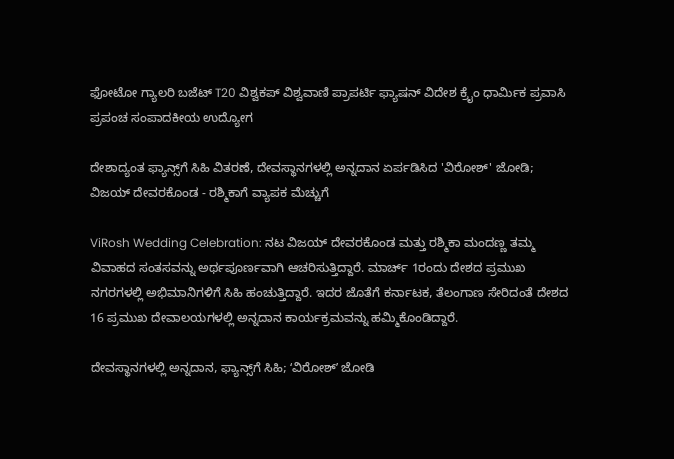ಫೋಟೋ ಗ್ಯಾಲರಿ ಬಜೆಟ್ T20 ವಿಶ್ವಕಪ್ ವಿಶ್ವವಾಣಿ ಪ್ರಾಪರ್ಟಿ ಫ್ಯಾಷನ್ ವಿದೇಶ ಕ್ರೈಂ ಧಾರ್ಮಿಕ ಪ್ರವಾಸಿ ಪ್ರಪಂಚ ಸಂಪಾದಕೀಯ ಉದ್ಯೋಗ

ದೇಶಾದ್ಯಂತ ಫ್ಯಾನ್ಸ್‌ಗೆ ಸಿಹಿ ವಿತರಣೆ, ದೇವಸ್ಥಾನಗಳಲ್ಲಿ ಅನ್ನದಾನ ಏರ್ಪಡಿಸಿದ 'ವಿರೋಶ್' ಜೋಡಿ; ವಿಜಯ್ ದೇವರಕೊಂಡ - ರಶ್ಮಿಕಾಗೆ ವ್ಯಾಪಕ ಮೆಚ್ಚುಗೆ

ViRosh Wedding Celebration: ನಟ ವಿಜಯ್ ದೇವರಕೊಂಡ ಮತ್ತು ರಶ್ಮಿಕಾ ಮಂದಣ್ಣ ತಮ್ಮ ವಿವಾಹದ ಸಂತಸವನ್ನು ಅರ್ಥಪೂರ್ಣವಾಗಿ ಆಚರಿಸುತ್ತಿದ್ದಾರೆ. ಮಾರ್ಚ್ 1ರಂದು ದೇಶದ ಪ್ರಮುಖ ನಗರಗಳಲ್ಲಿ ಅಭಿಮಾನಿಗಳಿಗೆ ಸಿಹಿ ಹಂಚುತ್ತಿದ್ದಾರೆ. ಇದರ ಜೊತೆಗೆ ಕರ್ನಾಟಕ, ತೆಲಂಗಾಣ ಸೇರಿದಂತೆ ದೇಶದ 16 ಪ್ರಮುಖ ದೇವಾಲಯಗಳಲ್ಲಿ ಅನ್ನದಾನ ಕಾರ್ಯಕ್ರಮವನ್ನು ಹಮ್ಮಿಕೊಂಡಿದ್ದಾರೆ.

ದೇವಸ್ಥಾನಗಳಲ್ಲಿ ಅನ್ನದಾನ, ಫ್ಯಾನ್ಸ್‌ಗೆ ಸಿಹಿ; ʻವಿರೋಶ್‌ʼ ಜೋಡಿ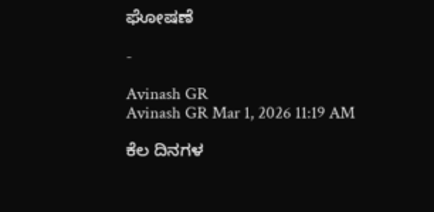ಘೋಷಣೆ

-

Avinash GR
Avinash GR Mar 1, 2026 11:19 AM

ಕೆಲ ದಿನಗಳ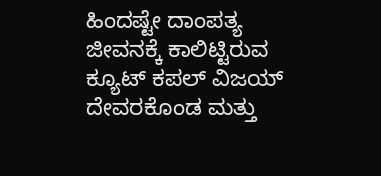ಹಿಂದಷ್ಟೇ ದಾಂಪತ್ಯ ಜೀವನಕ್ಕೆ ಕಾಲಿಟ್ಟಿರುವ ಕ್ಯೂಟ್ ಕಪಲ್ ವಿಜಯ್ ದೇವರಕೊಂಡ ಮತ್ತು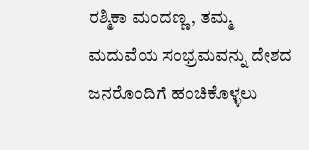ರಶ್ಮಿಕಾ ಮಂದಣ್ಣ, ತಮ್ಮ ಮದುವೆಯ ಸಂಭ್ರಮವನ್ನು ದೇಶದ ಜನರೊಂದಿಗೆ ಹಂಚಿಕೊಳ್ಳಲು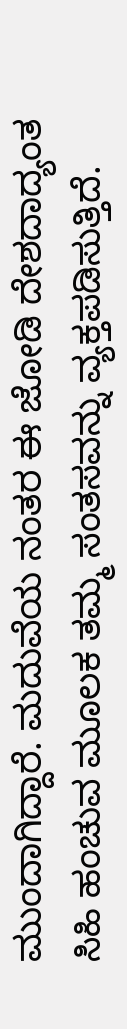ಮುಂದಾಗಿದ್ದಾರೆ. ಮದುವೆಯ ನಂತರ ಈ ಜೋಡಿ ದೇಶದಾದ್ಯಂತ ಸಿಹಿ ಹಂಚುವ ಮೂಲಕ ತಮ್ಮ ಸಂತಸವನ್ನು ವ್ಯಕ್ತಪಡಿಸುತ್ತಿದೆ.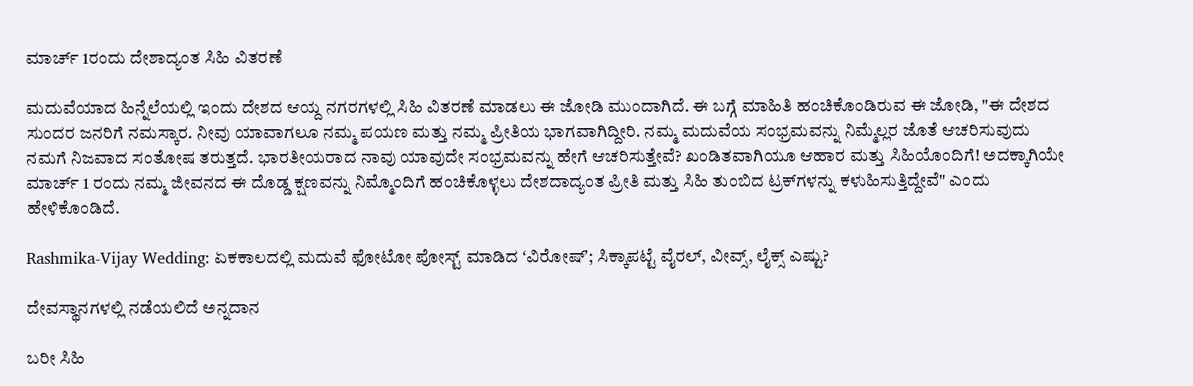ಮಾರ್ಚ್ 1ರಂದು ದೇಶಾದ್ಯಂತ ಸಿಹಿ ವಿತರಣೆ

ಮದುವೆಯಾದ ಹಿನ್ನೆಲೆಯಲ್ಲಿ ಇಂದು ದೇಶದ ಆಯ್ದ ನಗರಗಳಲ್ಲಿ ಸಿಹಿ ವಿತರಣೆ ಮಾಡಲು ಈ ಜೋಡಿ ಮುಂದಾಗಿದೆ. ಈ ಬಗ್ಗೆ ಮಾಹಿತಿ ಹಂಚಿಕೊಂಡಿರುವ ಈ ಜೋಡಿ, "ಈ ದೇಶದ ಸುಂದರ ಜನರಿಗೆ ನಮಸ್ಕಾರ. ನೀವು ಯಾವಾಗಲೂ ನಮ್ಮ ಪಯಣ ಮತ್ತು ನಮ್ಮ ಪ್ರೀತಿಯ ಭಾಗವಾಗಿದ್ದೀರಿ. ನಮ್ಮ ಮದುವೆಯ ಸಂಭ್ರಮವನ್ನು ನಿಮ್ಮೆಲ್ಲರ ಜೊತೆ ಆಚರಿಸುವುದು ನಮಗೆ ನಿಜವಾದ ಸಂತೋಷ ತರುತ್ತದೆ. ಭಾರತೀಯರಾದ ನಾವು ಯಾವುದೇ ಸಂಭ್ರಮವನ್ನು ಹೇಗೆ ಆಚರಿಸುತ್ತೇವೆ? ಖಂಡಿತವಾಗಿಯೂ ಆಹಾರ ಮತ್ತು ಸಿಹಿಯೊಂದಿಗೆ! ಅದಕ್ಕಾಗಿಯೇ ಮಾರ್ಚ್ 1 ರಂದು ನಮ್ಮ ಜೀವನದ ಈ ದೊಡ್ಡ ಕ್ಷಣವನ್ನು ನಿಮ್ಮೊಂದಿಗೆ ಹಂಚಿಕೊಳ್ಳಲು ದೇಶದಾದ್ಯಂತ ಪ್ರೀತಿ ಮತ್ತು ಸಿಹಿ ತುಂಬಿದ ಟ್ರಕ್‌ಗಳನ್ನು ಕಳುಹಿಸುತ್ತಿದ್ದೇವೆ" ಎಂದು ಹೇಳಿಕೊಂಡಿದೆ.

Rashmika-Vijay Wedding: ಏಕಕಾಲದಲ್ಲಿ ಮದುವೆ ಫೋಟೋ ಪೋಸ್ಟ್‌ ಮಾಡಿದ ʻವಿರೋಷ್‌ʼ; ಸಿಕ್ಕಾಪಟ್ಟೆ ವೈರಲ್‌, ವೀವ್ಸ್, ಲೈಕ್ಸ್ ಎಷ್ಟು?

ದೇವಸ್ಥಾನಗಳಲ್ಲಿ ನಡೆಯಲಿದೆ ಅನ್ನದಾನ

ಬರೀ ಸಿಹಿ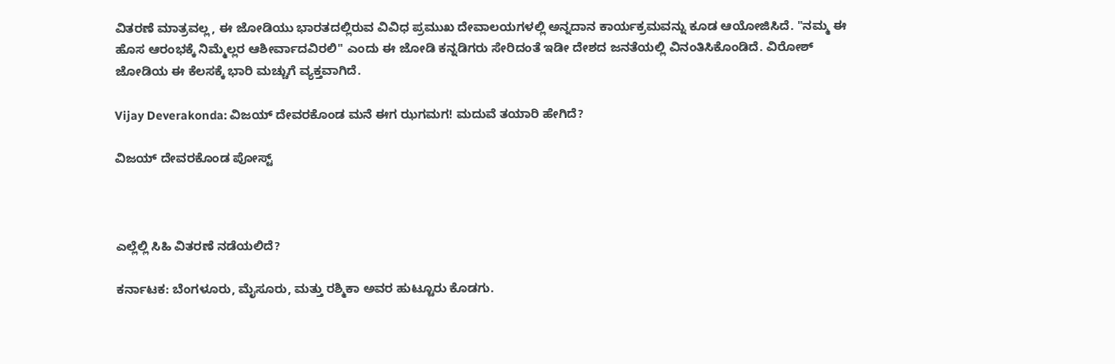ವಿತರಣೆ ಮಾತ್ರವಲ್ಲ, ಈ ಜೋಡಿಯು ಭಾರತದಲ್ಲಿರುವ ವಿವಿಧ ಪ್ರಮುಖ ದೇವಾಲಯಗಳಲ್ಲಿ ಅನ್ನದಾನ ಕಾರ್ಯಕ್ರಮವನ್ನು ಕೂಡ ಆಯೋಜಿಸಿದೆ. "ನಮ್ಮ ಈ ಹೊಸ ಆರಂಭಕ್ಕೆ ನಿಮ್ಮೆಲ್ಲರ ಆಶೀರ್ವಾದವಿರಲಿ" ಎಂದು ಈ ಜೋಡಿ ಕನ್ನಡಿಗರು ಸೇರಿದಂತೆ ಇಡೀ ದೇಶದ ಜನತೆಯಲ್ಲಿ ವಿನಂತಿಸಿಕೊಂಡಿದೆ. ವಿರೋಶ್‌ ಜೋಡಿಯ ಈ ಕೆಲಸಕ್ಕೆ ಭಾರಿ ಮಚ್ಚುಗೆ ವ್ಯಕ್ತವಾಗಿದೆ.

Vijay Deverakonda: ವಿಜಯ್‌ ದೇವರಕೊಂಡ ಮನೆ ಈಗ ಝಗಮಗ! ಮದುವೆ ತಯಾರಿ ಹೇಗಿದೆ?

ವಿಜಯ್‌ ದೇವರಕೊಂಡ ಪೋಸ್ಟ್



ಎಲ್ಲೆಲ್ಲಿ ಸಿಹಿ ವಿತರಣೆ ನಡೆಯಲಿದೆ?

ಕರ್ನಾಟಕ: ಬೆಂಗಳೂರು, ಮೈಸೂರು, ಮತ್ತು ರಶ್ಮಿಕಾ ಅವರ ಹುಟ್ಟೂರು ಕೊಡಗು.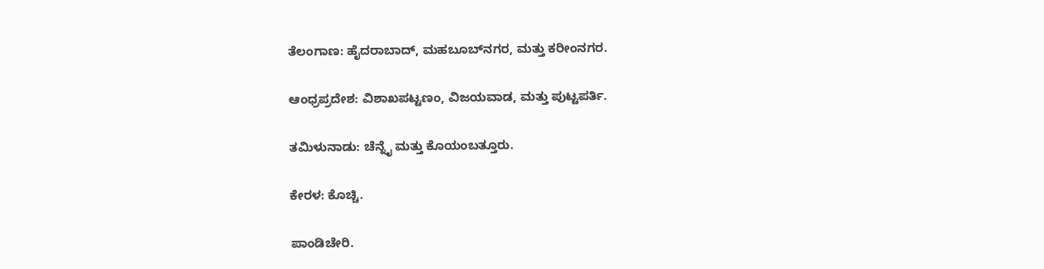ತೆಲಂಗಾಣ: ಹೈದರಾಬಾದ್, ಮಹಬೂಬ್‌ನಗರ, ಮತ್ತು ಕರೀಂನಗರ.

ಆಂಧ್ರಪ್ರದೇಶ: ವಿಶಾಖಪಟ್ಟಣಂ, ವಿಜಯವಾಡ, ಮತ್ತು ಪುಟ್ಟಪರ್ತಿ.

ತಮಿಳುನಾಡು: ಚೆನ್ನೈ ಮತ್ತು ಕೊಯಂಬತ್ತೂರು.

ಕೇರಳ: ಕೊಚ್ಚಿ.

ಪಾಂಡಿಚೇರಿ.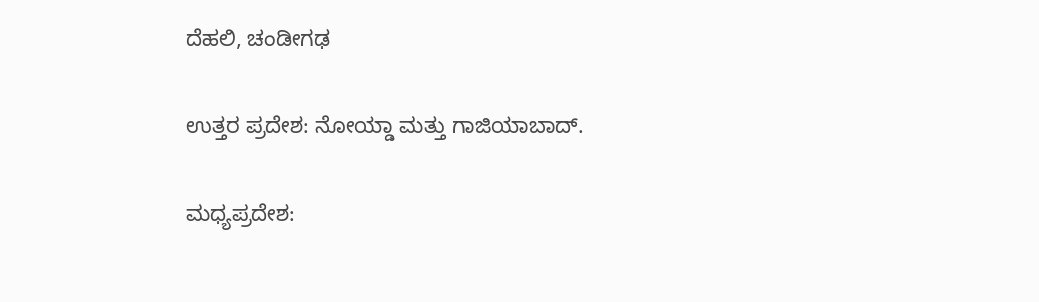ದೆಹಲಿ, ಚಂಡೀಗಢ

ಉತ್ತರ ಪ್ರದೇಶ: ನೋಯ್ಡಾ ಮತ್ತು ಗಾಜಿಯಾಬಾದ್.

ಮಧ್ಯಪ್ರದೇಶ: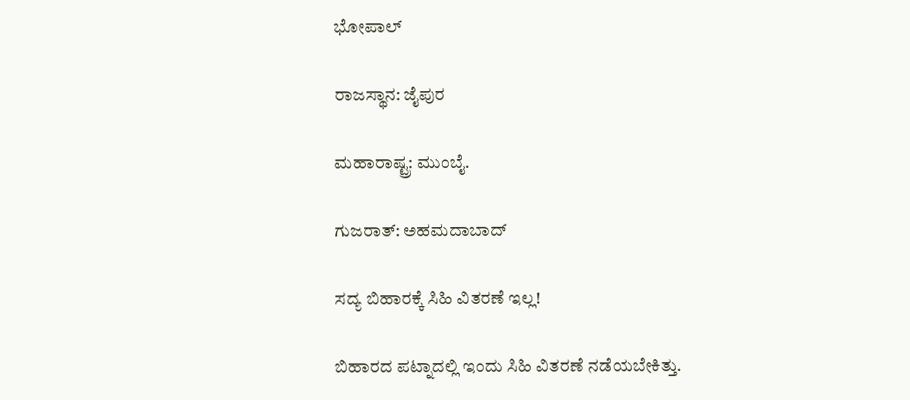ಭೋಪಾಲ್

ರಾಜಸ್ಥಾನ: ಜೈಪುರ

ಮಹಾರಾಷ್ಟ್ರ: ಮುಂಬೈ.

ಗುಜರಾತ್: ಅಹಮದಾಬಾದ್

ಸದ್ಯ ಬಿಹಾರಕ್ಕೆ ಸಿಹಿ ವಿತರಣೆ ಇಲ್ಲ!

ಬಿಹಾರದ ಪಟ್ನಾದಲ್ಲಿ ಇಂದು ಸಿಹಿ ವಿತರಣೆ ನಡೆಯಬೇಕಿತ್ತು.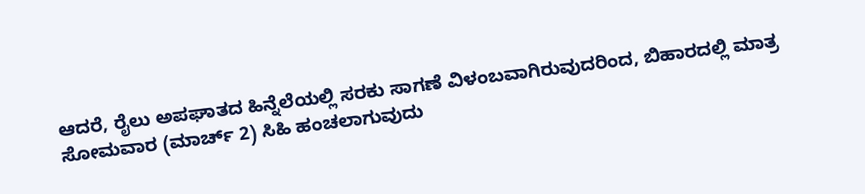ಆದರೆ, ರೈಲು ಅಪಘಾತದ ಹಿನ್ನೆಲೆಯಲ್ಲಿ ಸರಕು ಸಾಗಣೆ ವಿಳಂಬವಾಗಿರುವುದರಿಂದ, ಬಿಹಾರದಲ್ಲಿ ಮಾತ್ರ ಸೋಮವಾರ (ಮಾರ್ಚ್ 2) ಸಿಹಿ ಹಂಚಲಾಗುವುದು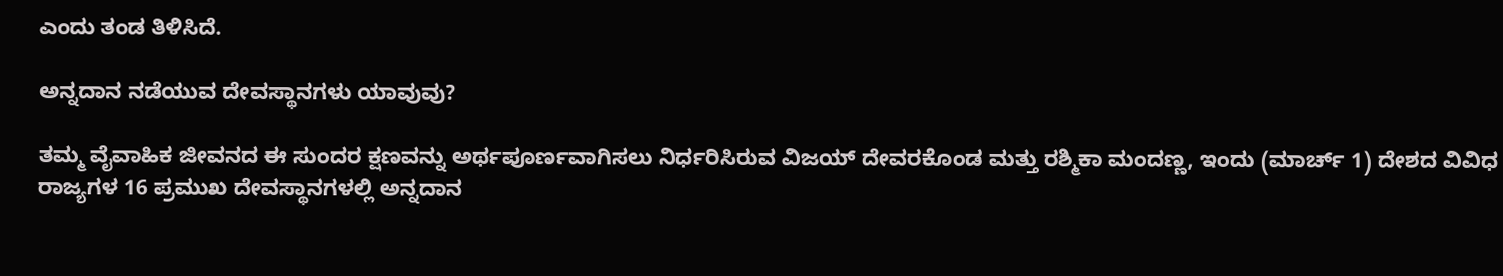ಎಂದು ತಂಡ ತಿಳಿಸಿದೆ.

ಅನ್ನದಾನ ನಡೆಯುವ ದೇವಸ್ಥಾನಗಳು ಯಾವುವು?

ತಮ್ಮ ವೈವಾಹಿಕ ಜೀವನದ ಈ ಸುಂದರ ಕ್ಷಣವನ್ನು ಅರ್ಥಪೂರ್ಣವಾಗಿಸಲು ನಿರ್ಧರಿಸಿರುವ ವಿಜಯ್ ದೇವರಕೊಂಡ ಮತ್ತು ರಶ್ಮಿಕಾ ಮಂದಣ್ಣ, ಇಂದು (ಮಾರ್ಚ್ 1) ದೇಶದ ವಿವಿಧ ರಾಜ್ಯಗಳ 16 ಪ್ರಮುಖ ದೇವಸ್ಥಾನಗಳಲ್ಲಿ ಅನ್ನದಾನ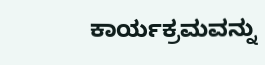ಕಾರ್ಯಕ್ರಮವನ್ನು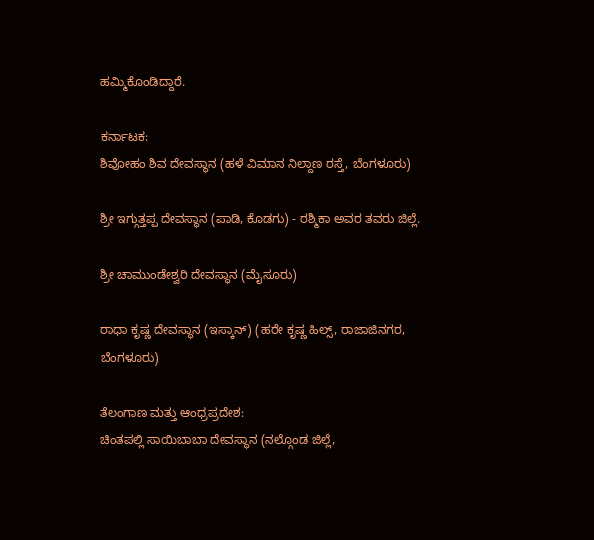ಹಮ್ಮಿಕೊಂಡಿದ್ದಾರೆ.

ಕರ್ನಾಟಕ:
ಶಿವೋಹಂ ಶಿವ ದೇವಸ್ಥಾನ (ಹಳೆ ವಿಮಾನ ನಿಲ್ದಾಣ ರಸ್ತೆ, ಬೆಂಗಳೂರು)

ಶ್ರೀ ಇಗ್ಗುತ್ತಪ್ಪ ದೇವಸ್ಥಾನ (ಪಾಡಿ, ಕೊಡಗು) - ರಶ್ಮಿಕಾ ಅವರ ತವರು ಜಿಲ್ಲೆ.

ಶ್ರೀ ಚಾಮುಂಡೇಶ್ವರಿ ದೇವಸ್ಥಾನ (ಮೈಸೂರು)

ರಾಧಾ ಕೃಷ್ಣ ದೇವಸ್ಥಾನ (ಇಸ್ಕಾನ್) (ಹರೇ ಕೃಷ್ಣ ಹಿಲ್ಸ್, ರಾಜಾಜಿನಗರ, ಬೆಂಗಳೂರು)

ತೆಲಂಗಾಣ ಮತ್ತು ಆಂಧ್ರಪ್ರದೇಶ:
ಚಿಂತಪಲ್ಲಿ ಸಾಯಿಬಾಬಾ ದೇವಸ್ಥಾನ (ನಲ್ಗೊಂಡ ಜಿಲ್ಲೆ,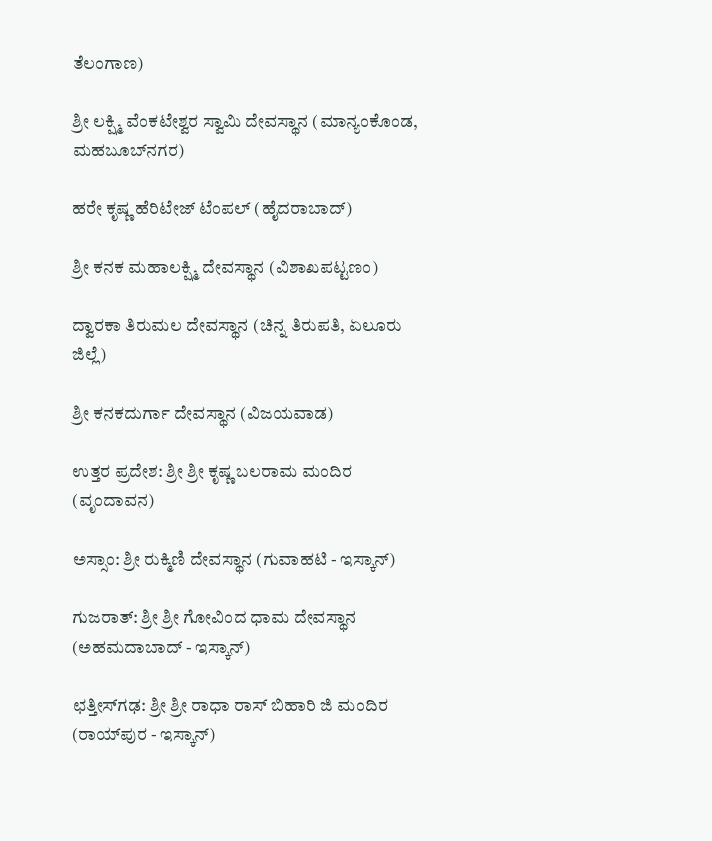ತೆಲಂಗಾಣ)

ಶ್ರೀ ಲಕ್ಷ್ಮಿ ವೆಂಕಟೇಶ್ವರ ಸ್ವಾಮಿ ದೇವಸ್ಥಾನ (ಮಾನ್ಯಂಕೊಂಡ, ಮಹಬೂಬ್‌ನಗರ)

ಹರೇ ಕೃಷ್ಣ ಹೆರಿಟೇಜ್ ಟೆಂಪಲ್ (ಹೈದರಾಬಾದ್)

ಶ್ರೀ ಕನಕ ಮಹಾಲಕ್ಷ್ಮಿ ದೇವಸ್ಥಾನ (ವಿಶಾಖಪಟ್ಟಣಂ)

ದ್ವಾರಕಾ ತಿರುಮಲ ದೇವಸ್ಥಾನ (ಚಿನ್ನ ತಿರುಪತಿ, ಏಲೂರು ಜಿಲ್ಲೆ)

ಶ್ರೀ ಕನಕದುರ್ಗಾ ದೇವಸ್ಥಾನ (ವಿಜಯವಾಡ)

ಉತ್ತರ ಪ್ರದೇಶ: ಶ್ರೀ ಶ್ರೀ ಕೃಷ್ಣ ಬಲರಾಮ ಮಂದಿರ (ವೃಂದಾವನ)

ಅಸ್ಸಾಂ: ಶ್ರೀ ರುಕ್ಮಿಣಿ ದೇವಸ್ಥಾನ (ಗುವಾಹಟಿ - ಇಸ್ಕಾನ್)

ಗುಜರಾತ್: ಶ್ರೀ ಶ್ರೀ ಗೋವಿಂದ ಧಾಮ ದೇವಸ್ಥಾನ (ಅಹಮದಾಬಾದ್ - ಇಸ್ಕಾನ್)

ಛತ್ತೀಸ್‌ಗಢ: ಶ್ರೀ ಶ್ರೀ ರಾಧಾ ರಾಸ್ ಬಿಹಾರಿ ಜಿ ಮಂದಿರ (ರಾಯ್‌ಪುರ - ಇಸ್ಕಾನ್)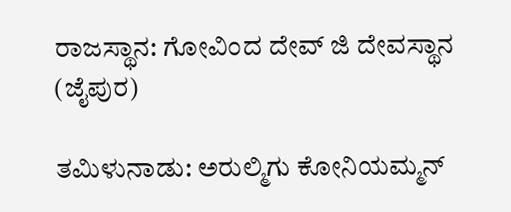ರಾಜಸ್ಥಾನ: ಗೋವಿಂದ ದೇವ್ ಜಿ ದೇವಸ್ಥಾನ (ಜೈಪುರ)

ತಮಿಳುನಾಡು: ಅರುಲ್ಮಿಗು ಕೋನಿಯಮ್ಮನ್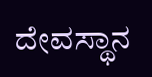ದೇವಸ್ಥಾನ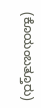(ಕೊಯಂಬತ್ತೂರು)